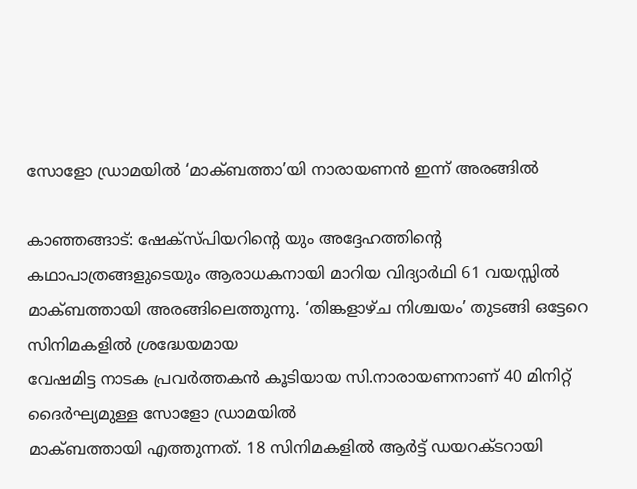സോളോ ഡ്രാമയില്‍ ‘മാക്ബത്താ’യി നാരായണന്‍ ഇന്ന് അരങ്ങില്‍

കാഞ്ഞങ്ങാട്: ഷേക്‌സ്പിയറിന്റെ യും അദ്ദേഹത്തിന്റെ കഥാപാത്രങ്ങളുടെയും ആരാധകനായി മാറിയ വിദ്യാര്‍ഥി 61 വയസ്സില്‍ മാക്ബത്തായി അരങ്ങിലെത്തുന്നു. ‘തിങ്കളാഴ്ച നിശ്ചയം’ തുടങ്ങി ഒട്ടേറെ സിനിമകളില്‍ ശ്രദ്ധേയമായ
വേഷമിട്ട നാടക പ്രവര്‍ത്തകന്‍ കൂടിയായ സി.നാരായണനാണ് 40 മിനിറ്റ് ദൈര്‍ഘ്യമുള്ള സോളോ ഡ്രാമയില്‍
മാക്ബത്തായി എത്തുന്നത്. 18 സിനിമകളില്‍ ആര്‍ട്ട് ഡയറക്ടറായി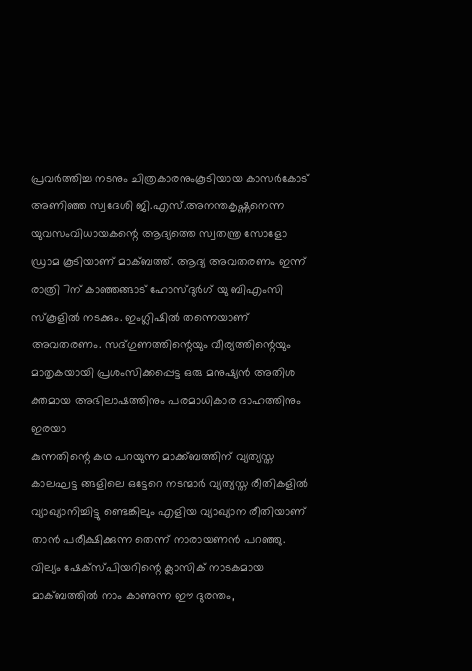പ്രവര്‍ത്തിച്ച നടനും ചിത്രകാരനുംകൂടിയായ കാസര്‍കോട് അണിഞ്ഞ സ്വദേശി ജി.എസ്.അനന്തകൃഷ്ണനെന്ന യുവസംവിധായകന്റെ ആദ്യത്തെ സ്വതന്ത്ര സോളോ ഡ്രാമ കൂടിയാണ് മാക്ബത്ത്. ആദ്യ അവതരണം ഇന്ന് രാത്രി 7ന് കാഞ്ഞങ്ങാട് ഹോസ്ദുര്‍ഗ് യു ബിഎംസി സ്‌കൂളില്‍ നടക്കും. ഇംഗ്ലിഷില്‍ തന്നെയാണ് അവതരണം. സദ്ഗുണത്തിന്റെയും വീര്യത്തിന്റെയും മാതൃകയായി പ്രശംസിക്കപ്പെട്ട ഒരു മനുഷ്യന്‍ അതിശ ക്തമായ അഭിലാഷത്തിനും പരമാധികാര ദാഹത്തിനും ഇരയാ
കുന്നതിന്റെ കഥ പറയുന്ന മാക്ക്ബത്തിന് വ്യത്യസ്ത കാലഘട്ട ങ്ങളിലെ ഒട്ടേറെ നടന്മാര്‍ വ്യത്യസ്ത രീതികളില്‍ വ്യാഖ്യാനിച്ചിട്ടു ണ്ടെങ്കിലും എളിയ വ്യാഖ്യാന രീതിയാണ് താന്‍ പരീക്ഷിക്കുന്ന തെന്ന് നാരായണന്‍ പറഞ്ഞു. വില്യം ഷേക്‌സ്പിയറിന്റെ ക്ലാസിക് നാടകമായ മാക്ബത്തില്‍ നാം കാണുന്ന ഈ ദുരന്തം,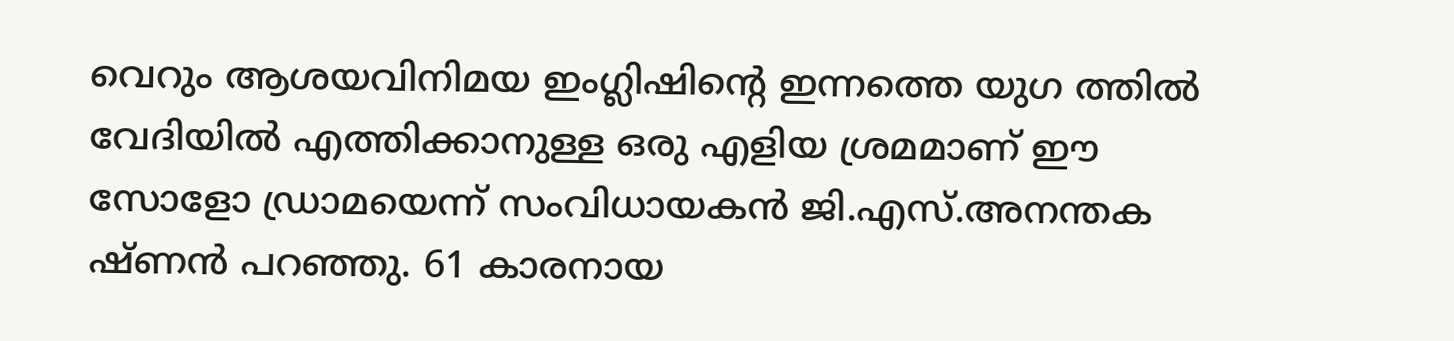വെറും ആശയവിനിമയ ഇംഗ്ലിഷിന്റെ ഇന്നത്തെ യുഗ ത്തില്‍ വേദിയില്‍ എത്തിക്കാനുള്ള ഒരു എളിയ ശ്രമമാണ് ഈ സോളോ ഡ്രാമയെന്ന് സംവിധായകന്‍ ജി.എസ്.അനന്തക ഷ്ണന്‍ പറഞ്ഞു. 61 കാരനായ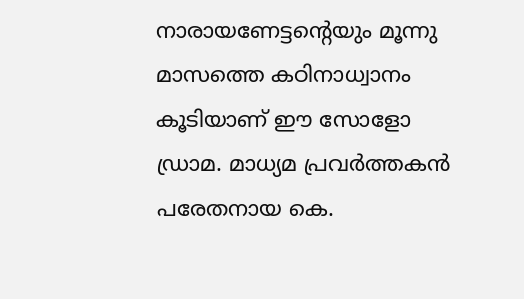നാരായണേട്ടന്റെയും മൂന്നു മാസത്തെ കഠിനാധ്വാനം കൂടിയാണ് ഈ സോളോ ഡ്രാമ. മാധ്യമ പ്രവര്‍ത്തകന്‍ പരേതനായ കെ.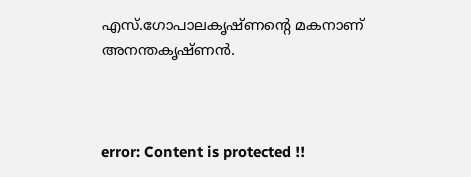എസ്.ഗോപാലകൃഷ്ണന്റെ മകനാണ് അനന്തകൃഷ്ണന്‍.



error: Content is protected !!